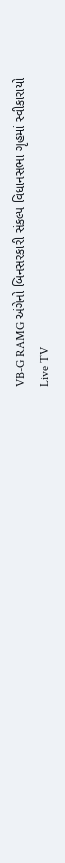VB-G RAMG અંગેનો બિનસરકારી સંકલ્પ વિધાનસભા ગૃહમાં સ્વીકારાયો
Live TV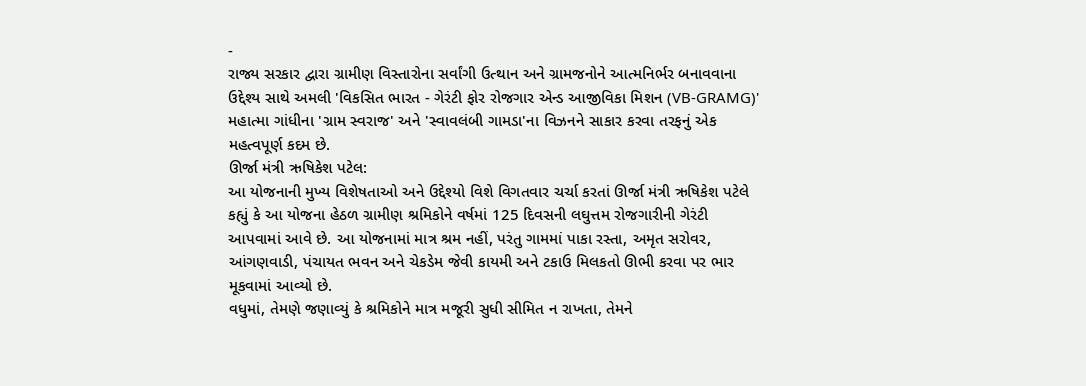-
રાજ્ય સરકાર દ્વારા ગ્રામીણ વિસ્તારોના સર્વાંગી ઉત્થાન અને ગ્રામજનોને આત્મનિર્ભર બનાવવાના ઉદ્દેશ્ય સાથે અમલી 'વિકસિત ભારત - ગેરંટી ફોર રોજગાર એન્ડ આજીવિકા મિશન (VB-GRAMG)' મહાત્મા ગાંધીના 'ગ્રામ સ્વરાજ' અને 'સ્વાવલંબી ગામડા'ના વિઝનને સાકાર કરવા તરફનું એક મહત્વપૂર્ણ કદમ છે.
ઊર્જા મંત્રી ઋષિકેશ પટેલ:
આ યોજનાની મુખ્ય વિશેષતાઓ અને ઉદ્દેશ્યો વિશે વિગતવાર ચર્ચા કરતાં ઊર્જા મંત્રી ઋષિકેશ પટેલે કહ્યું કે આ યોજના હેઠળ ગ્રામીણ શ્રમિકોને વર્ષમાં 125 દિવસની લઘુત્તમ રોજગારીની ગેરંટી આપવામાં આવે છે. આ યોજનામાં માત્ર શ્રમ નહીં, પરંતુ ગામમાં પાકા રસ્તા, અમૃત સરોવર, આંગણવાડી, પંચાયત ભવન અને ચેકડેમ જેવી કાયમી અને ટકાઉ મિલકતો ઊભી કરવા પર ભાર મૂકવામાં આવ્યો છે.
વધુમાં, તેમણે જણાવ્યું કે શ્રમિકોને માત્ર મજૂરી સુધી સીમિત ન રાખતા, તેમને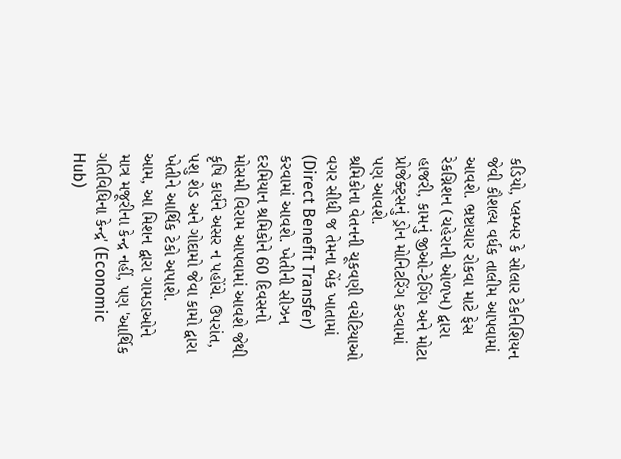કડિયો, પ્લમ્બર કે સોલાર ટેકનિશિયન જેવી કૌશલ્ય વર્ધક તાલીમ આપવામાં આવશે. ભ્રષ્ટાચાર રોકવા માટે ફેસ રેકગ્નિશન (ચહેરાની ઓળખ) દ્વારા હાજરી, કામનું જીઓ-ટેગિંગ અને મોટા પ્રોજેક્ટ્સનું ડ્રોન મોનિટરિંગ કરવામાં પણ આવશે.
શ્રમિકોના વેતનની ચૂકવણી વચેટિયાઓ વગર સીધી જ તેમના બેંક ખાતામાં (Direct Benefit Transfer) કરવામાં આવશે. ખેતીની સીઝન દરમિયાન શ્રમિકોને 60 દિવસનો મોસમી વિરામ આપવામાં આવશે જેથી કૃષિ કાર્યને અસર ન પહોંચે. ઉપરાંત, પશુ શેડ અને ગોદામો જેવા કામો દ્વારા ખેતીને આર્થિક ટેકો અપાશે.
આમ, આ મિશન દ્વારા ગામડાઓને માત્ર મજૂરીના કેન્દ્ર નહીં, પણ 'આર્થિક ગતિવિધિના કેન્દ્ર' (Economic Hub)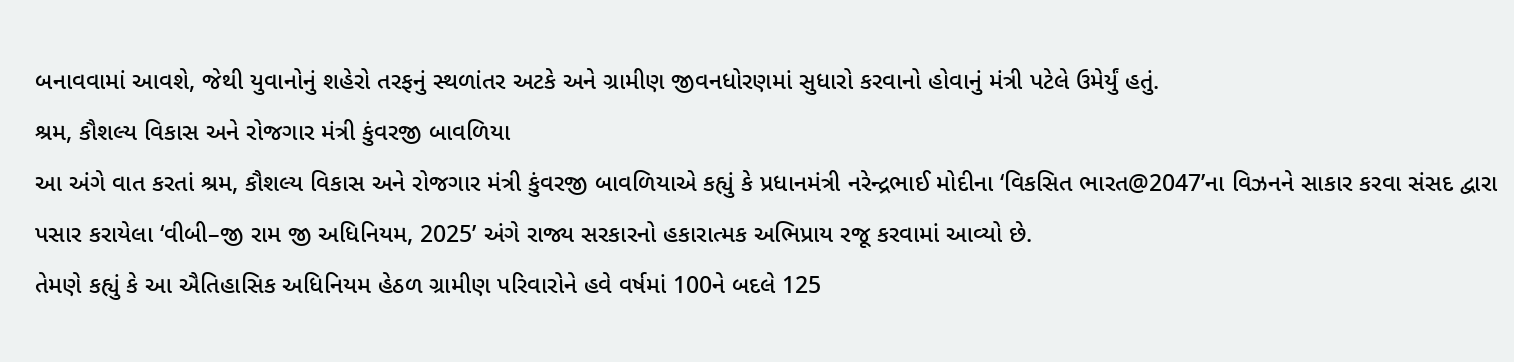બનાવવામાં આવશે, જેથી યુવાનોનું શહેરો તરફનું સ્થળાંતર અટકે અને ગ્રામીણ જીવનધોરણમાં સુધારો કરવાનો હોવાનું મંત્રી પટેલે ઉમેર્યું હતું.
શ્રમ, કૌશલ્ય વિકાસ અને રોજગાર મંત્રી કુંવરજી બાવળિયા
આ અંગે વાત કરતાં શ્રમ, કૌશલ્ય વિકાસ અને રોજગાર મંત્રી કુંવરજી બાવળિયાએ કહ્યું કે પ્રધાનમંત્રી નરેન્દ્રભાઈ મોદીના ‘વિકસિત ભારત@2047’ના વિઝનને સાકાર કરવા સંસદ દ્વારા પસાર કરાયેલા ‘વીબી–જી રામ જી અધિનિયમ, 2025’ અંગે રાજ્ય સરકારનો હકારાત્મક અભિપ્રાય રજૂ કરવામાં આવ્યો છે.
તેમણે કહ્યું કે આ ઐતિહાસિક અધિનિયમ હેઠળ ગ્રામીણ પરિવારોને હવે વર્ષમાં 100ને બદલે 125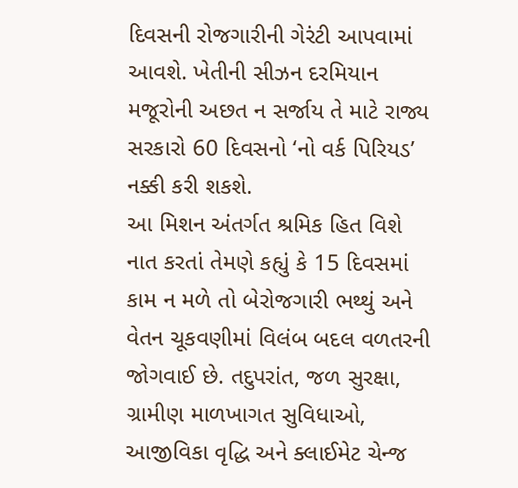દિવસની રોજગારીની ગેરંટી આપવામાં આવશે. ખેતીની સીઝન દરમિયાન મજૂરોની અછત ન સર્જાય તે માટે રાજ્ય સરકારો 60 દિવસનો ‘નો વર્ક પિરિયડ’ નક્કી કરી શકશે.
આ મિશન અંતર્ગત શ્રમિક હિત વિશે નાત કરતાં તેમણે કહ્યું કે 15 દિવસમાં કામ ન મળે તો બેરોજગારી ભથ્થું અને વેતન ચૂકવણીમાં વિલંબ બદલ વળતરની જોગવાઈ છે. તદુપરાંત, જળ સુરક્ષા, ગ્રામીણ માળખાગત સુવિધાઓ, આજીવિકા વૃદ્ધિ અને ક્લાઈમેટ ચેન્જ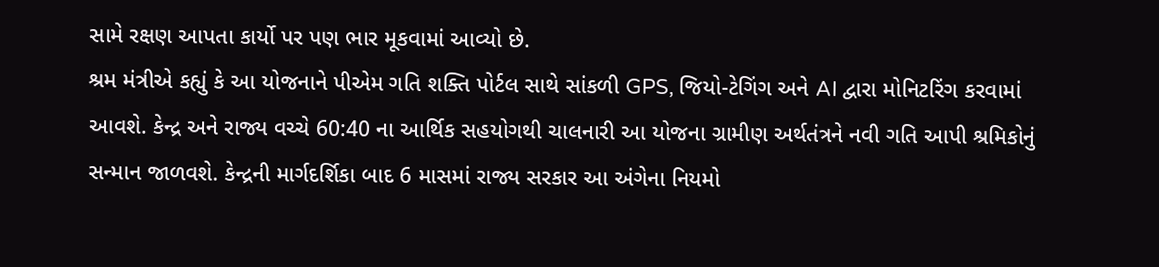સામે રક્ષણ આપતા કાર્યો પર પણ ભાર મૂકવામાં આવ્યો છે.
શ્રમ મંત્રીએ કહ્યું કે આ યોજનાને પીએમ ગતિ શક્તિ પોર્ટલ સાથે સાંકળી GPS, જિયો-ટેગિંગ અને AI દ્વારા મોનિટરિંગ કરવામાં આવશે. કેન્દ્ર અને રાજ્ય વચ્ચે 60:40 ના આર્થિક સહયોગથી ચાલનારી આ યોજના ગ્રામીણ અર્થતંત્રને નવી ગતિ આપી શ્રમિકોનું સન્માન જાળવશે. કેન્દ્રની માર્ગદર્શિકા બાદ 6 માસમાં રાજ્ય સરકાર આ અંગેના નિયમો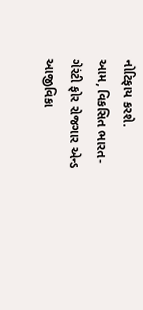નોટિફાય કરશે.
આમ, વિકસિત ભારત-ગેરંટી ફોર રોજગાર એન્ડ આજીવિકા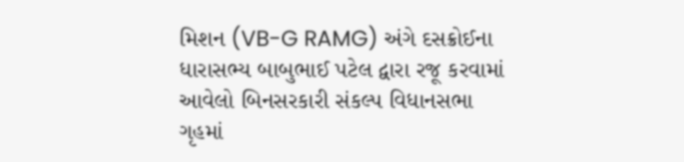મિશન (VB-G RAMG) અંગે દસક્રોઈના ધારાસભ્ય બાબુભાઈ પટેલ દ્વારા રજૂ કરવામાં આવેલો બિનસરકારી સંકલ્પ વિધાનસભા ગૃહમાં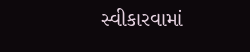સ્વીકારવામાં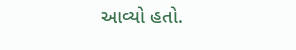આવ્યો હતો.